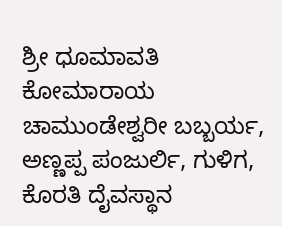ಶ್ರೀ ಧೂಮಾವತಿ ಕೋಮಾರಾಯ ಚಾಮುಂಡೇಶ್ವರೀ ಬಬ್ಬರ್ಯ, ಅಣ್ಣಪ್ಪ ಪಂಜುರ್ಲಿ, ಗುಳಿಗ, ಕೊರತಿ ದೈವಸ್ಥಾನ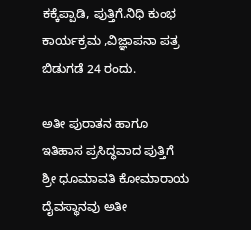ಕಕ್ಕೆಪ್ಪಾಡಿ, ಪುತ್ತಿಗೆ.ನಿಧಿ ಕುಂಭ ಕಾರ್ಯಕ್ರಮ ,ವಿಜ್ಞಾಪನಾ ಪತ್ರ ಬಿಡುಗಡೆ 24 ರಂದು.

ಅತೀ ಪುರಾತನ ಹಾಗೂ ಇತಿಹಾಸ ಪ್ರಸಿದ್ಧವಾದ ಪುತ್ತಿಗೆ ಶ್ರೀ ಧೂಮಾವತಿ ಕೋಮಾರಾಯ ದೈವಸ್ಥಾನವು ಅತೀ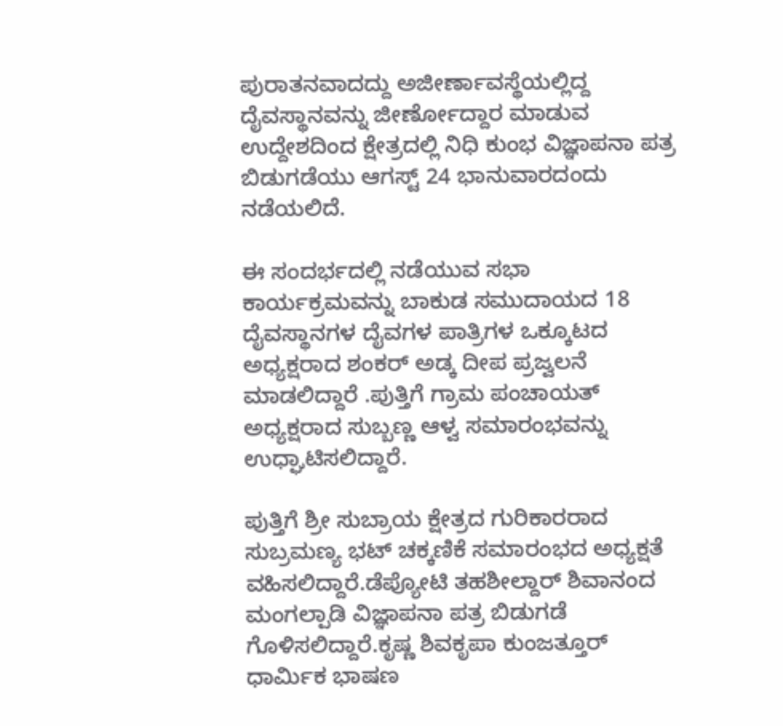ಪುರಾತನವಾದದ್ದು ಅಜೀರ್ಣಾವಸ್ಥೆಯಲ್ಲಿದ್ದ ದೈವಸ್ಥಾನವನ್ನು ಜೀರ್ಣೋದ್ದಾರ ಮಾಡುವ ಉದ್ದೇಶದಿಂದ ಕ್ಷೇತ್ರದಲ್ಲಿ ನಿಧಿ ಕುಂಭ ವಿಜ್ಞಾಪನಾ ಪತ್ರ ಬಿಡುಗಡೆಯು ಆಗಸ್ಟ್ 24 ಭಾನುವಾರದಂದು ನಡೆಯಲಿದೆ.

ಈ ಸಂದರ್ಭದಲ್ಲಿ ನಡೆಯುವ ಸಭಾ ಕಾರ್ಯಕ್ರಮವನ್ನು ಬಾಕುಡ ಸಮುದಾಯದ 18 ದೈವಸ್ಥಾನಗಳ ದೈವಗಳ ಪಾತ್ರಿಗಳ ಒಕ್ಕೂಟದ ಅಧ್ಯಕ್ಷರಾದ ಶಂಕರ್ ಅಡ್ಕ ದೀಪ ಪ್ರಜ್ವಲನೆ ಮಾಡಲಿದ್ದಾರೆ .ಪುತ್ತಿಗೆ ಗ್ರಾಮ ಪಂಚಾಯತ್ ಅಧ್ಯಕ್ಷರಾದ ಸುಬ್ಬಣ್ಣ ಆಳ್ವ ಸಮಾರಂಭವನ್ನು ಉಧ್ಘಾಟಿಸಲಿದ್ದಾರೆ.

ಪುತ್ತಿಗೆ ಶ್ರೀ ಸುಬ್ರಾಯ ಕ್ಷೇತ್ರದ ಗುರಿಕಾರರಾದ ಸುಬ್ರಮಣ್ಯ ಭಟ್ ಚಕ್ಕಣಿಕೆ ಸಮಾರಂಭದ ಅಧ್ಯಕ್ಷತೆ ವಹಿಸಲಿದ್ದಾರೆ.ಡೆಪ್ಯೋಟಿ ತಹಶೀಲ್ದಾರ್ ಶಿವಾನಂದ ಮಂಗಲ್ಪಾಡಿ ವಿಜ್ಞಾಪನಾ ಪತ್ರ ಬಿಡುಗಡೆ ಗೊಳಿಸಲಿದ್ದಾರೆ.ಕೃಷ್ಣ ಶಿವಕೃಪಾ ಕುಂಜತ್ತೂರ್ ಧಾರ್ಮಿಕ ಭಾಷಣ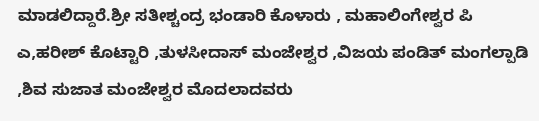ಮಾಡಲಿದ್ದಾರೆ.ಶ್ರೀ ಸತೀಶ್ಚಂದ್ರ ಭಂಡಾರಿ ಕೊಳಾರು , ಮಹಾಲಿಂಗೇಶ್ವರ ಪಿ ಎ,ಹರೀಶ್ ಕೊಟ್ಟಾರಿ ,ತುಳಸೀದಾಸ್ ಮಂಜೇಶ್ವರ ,ವಿಜಯ ಪಂಡಿತ್ ಮಂಗಲ್ಪಾಡಿ ,ಶಿವ ಸುಜಾತ ಮಂಜೇಶ್ವರ ಮೊದಲಾದವರು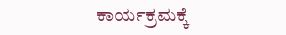ಕಾರ್ಯಕ್ರಮಕ್ಕೆ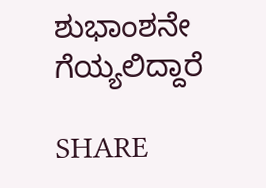ಶುಭಾಂಶನೇ ಗೆಯ್ಯಲಿದ್ದಾರೆ

SHARE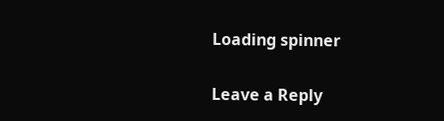Loading spinner

Leave a Reply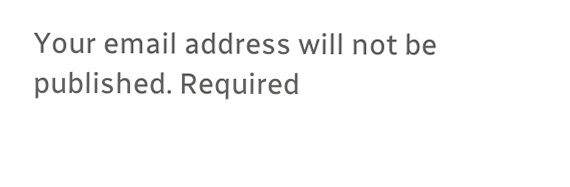Your email address will not be published. Required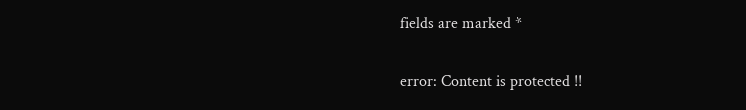fields are marked *

error: Content is protected !!